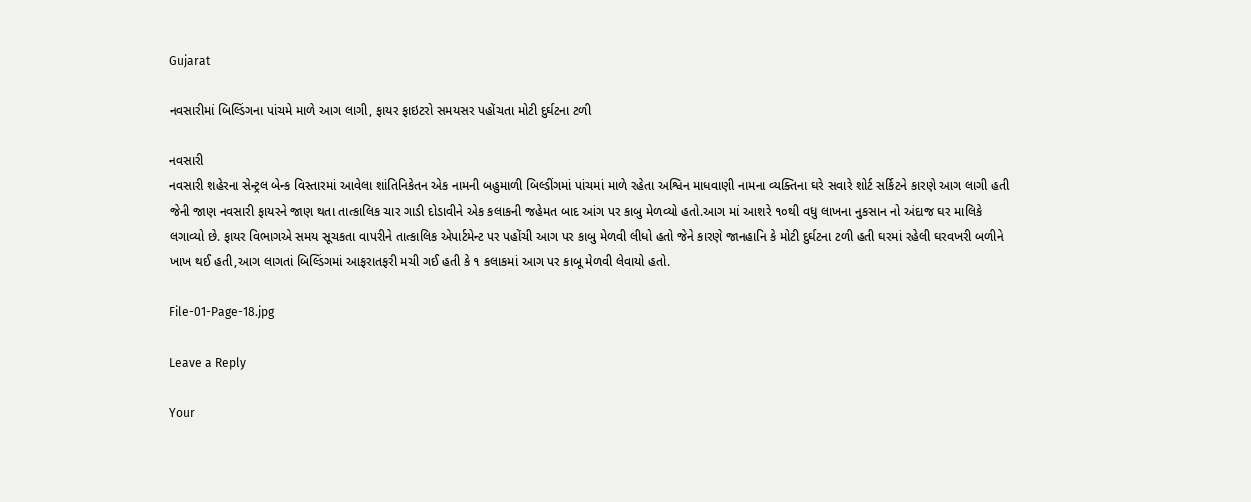Gujarat

નવસારીમાં બિલ્ડિંગના પાંચમે માળે આગ લાગી, ફાયર ફાઇટરો સમયસર પહોંચતા મોટી દુર્ઘટના ટળી

નવસારી
નવસારી શહેરના સેન્ટ્રલ બેન્ક વિસ્તારમાં આવેલા શાંતિનિકેતન એક નામની બહુમાળી બિલ્ડીંગમાં પાંચમાં માળે રહેતા અશ્વિન માધવાણી નામના વ્યક્તિના ઘરે સવારે શોર્ટ સર્કિટને કારણે આગ લાગી હતી જેની જાણ નવસારી ફાયરને જાણ થતા તાત્કાલિક ચાર ગાડી દોડાવીને એક કલાકની જહેમત બાદ આંગ પર કાબુ મેળવ્યો હતો.આગ માં આશરે ૧૦થી વધુ લાખના નુકસાન નો અંદાજ ઘર માલિકે લગાવ્યો છે. ફાયર વિભાગએ સમય સૂચકતા વાપરીને તાત્કાલિક એપાર્ટમેન્ટ પર પહોંચી આગ પર કાબુ મેળવી લીધો હતો જેને કારણે જાનહાનિ કે મોટી દુર્ઘટના ટળી હતી ઘરમાં રહેલી ઘરવખરી બળીને ખાખ થઈ હતી,આગ લાગતાં બિલ્ડિંગમાં આફરાતફરી મચી ગઈ હતી કે ૧ કલાકમાં આગ પર કાબૂ મેળવી લેવાયો હતો.

File-01-Page-18.jpg

Leave a Reply

Your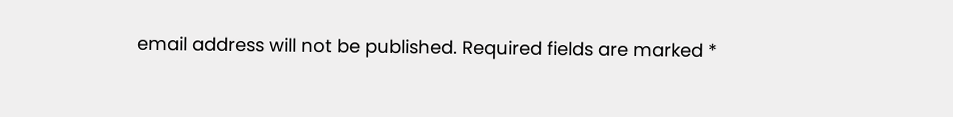email address will not be published. Required fields are marked *